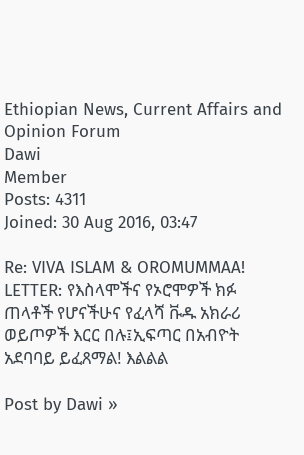Ethiopian News, Current Affairs and Opinion Forum
Dawi
Member
Posts: 4311
Joined: 30 Aug 2016, 03:47

Re: VIVA ISLAM & OROMUMMAA! LETTER: የእስላሞችና የኦሮሞዎች ክፉ ጠላቶች የሆናችሁና የፈላሻ ቩዱ አክራሪ ወይጦዎች እርር በሉ፤ኢፍጣር በአብዮት አደባባይ ይፈጸማል! እልልል

Post by Dawi »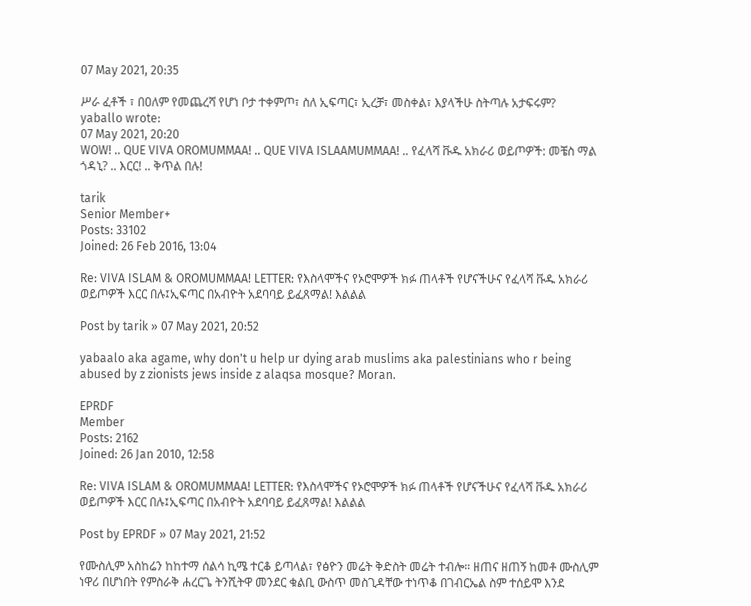07 May 2021, 20:35

ሥራ ፈቶች ፣ በዐለም የመጨረሻ የሆነ ቦታ ተቀምጦ፣ ስለ ኢፍጣር፣ ኢረቻ፣ መስቀል፣ እያላችሁ ስትጣሉ አታፍሩም?
yaballo wrote:
07 May 2021, 20:20
WOW! .. QUE VIVA OROMUMMAA! .. QUE VIVA ISLAAMUMMAA! .. የፈላሻ ቩዱ አክራሪ ወይጦዎች: መቼስ ማል ጎዳኒ? .. እርር! .. ቅጥል በሉ!

tarik
Senior Member+
Posts: 33102
Joined: 26 Feb 2016, 13:04

Re: VIVA ISLAM & OROMUMMAA! LETTER: የእስላሞችና የኦሮሞዎች ክፉ ጠላቶች የሆናችሁና የፈላሻ ቩዱ አክራሪ ወይጦዎች እርር በሉ፤ኢፍጣር በአብዮት አደባባይ ይፈጸማል! እልልል

Post by tarik » 07 May 2021, 20:52

yabaalo aka agame, why don't u help ur dying arab muslims aka palestinians who r being abused by z zionists jews inside z alaqsa mosque? Moran.

EPRDF
Member
Posts: 2162
Joined: 26 Jan 2010, 12:58

Re: VIVA ISLAM & OROMUMMAA! LETTER: የእስላሞችና የኦሮሞዎች ክፉ ጠላቶች የሆናችሁና የፈላሻ ቩዱ አክራሪ ወይጦዎች እርር በሉ፤ኢፍጣር በአብዮት አደባባይ ይፈጸማል! እልልል

Post by EPRDF » 07 May 2021, 21:52

የሙስሊም አስከሬን ከከተማ ሰልሳ ኪሜ ተርቆ ይጣላል፣ የፅዮን መሬት ቅድስት መሬት ተብሎ። ዘጠና ዘጠኝ ከመቶ ሙስሊም ነዋሪ በሆነበት የምስራቅ ሐረርጌ ትንሺትዋ መንደር ቁልቢ ውስጥ መስጊዳቸው ተነጥቆ በገብርኤል ስም ተሰይሞ እንደ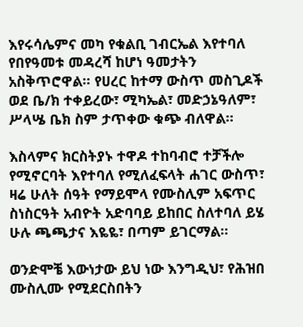እየሩሳሌምና መካ የቁልቢ ገብርኤል እየተባለ የበየዓመቱ መዳረሻ ከሆነ ዓመታትን አስቅጥሮዋል። የሀረር ከተማ ውስጥ መስጊዶች ወደ ቤ/ክ ተቀይረው፣ ሚካኤል፣ መድኃኔዓለም፣ ሥላሤ ቤክ ስም ታጥቀው ቁጭ ብለዋል።

እስላምና ክርስትያኑ ተዋዶ ተከባብሮ ተቻችሎ የሚኖርባት እየተባለ የሚለፈፍላት ሐገር ውስጥ፣ ዛሬ ሁለት ሰዓት የማይሞላ የሙስሊም አፍጥር ስነስርዓት አብዮት አድባባይ ይከበር ስለተባለ ይሄ ሁሉ ጫጫታና እዬዬ፣ በጣም ይገርማል።

ወንድሞቼ እውነታው ይህ ነው እንግዲህ፣ የሕዝበ ሙስሊሙ የሚደርስበትን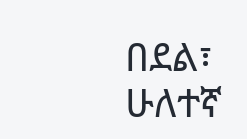በደል፣ ሁለተኛ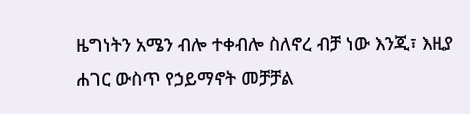ዜግነትን አሜን ብሎ ተቀብሎ ስለኖረ ብቻ ነው እንጂ፣ እዚያ ሐገር ውስጥ የኃይማኖት መቻቻል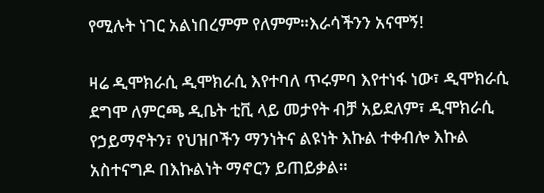የሚሉት ነገር አልነበረምም የለምም።እራሳችንን አናሞኝ!

ዛሬ ዲሞክራሲ ዲሞክራሲ እየተባለ ጥሩምባ እየተነፋ ነው፣ ዲሞክራሲ ደግሞ ለምርጫ ዲቤት ቲቪ ላይ መታየት ብቻ አይደለም፣ ዲሞክራሲ የኃይማኖትን፣ የህዝቦችን ማንነትና ልዩነት እኩል ተቀብሎ እኩል አስተናግዶ በእኩልነት ማኖርን ይጠይቃል።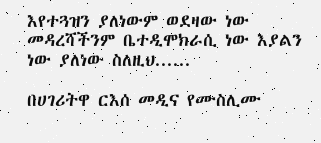እየተጓዝን ያለነውም ወደዛው ነው መዳረሻችንም ቤተዲሞክራሲ ነው እያልን ነው ያለነው ስለዚህ......

በሀገሪትዋ ርእሰ መዲና የሙስሊሙ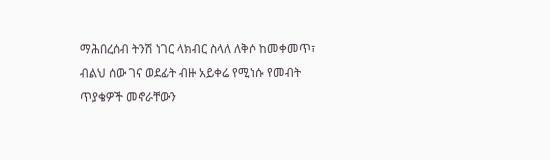ማሕበረሰብ ትንሽ ነገር ላክብር ስላለ ለቅሶ ከመቀመጥ፣ ብልህ ሰው ገና ወደፊት ብዙ አይቀሬ የሚነሱ የመብት ጥያቄዎች መኖራቸውን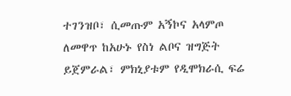ተገንዝቦ፣ ሲመጡም አኝኮና አላምጦ ለመዋጥ ከአሁኑ የስነ ልቦና ዝግጅት ይጀምራል፣ ምክኒያቱም የዲሞክራሲ ፍሬ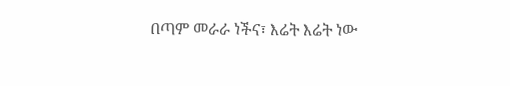በጣም መራራ ነችና፣ እሬት እሬት ነው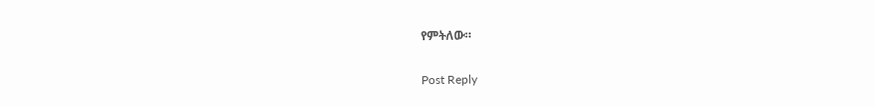የምትለው።

Post Reply